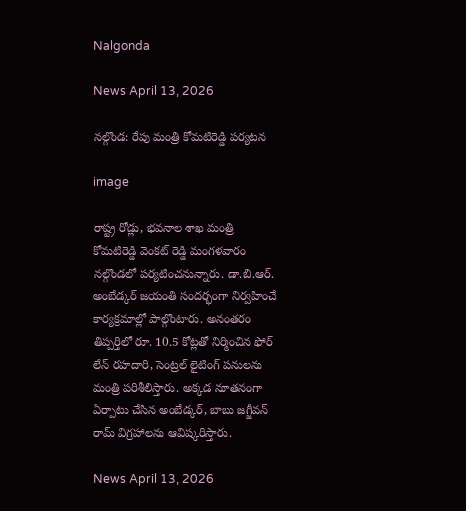Nalgonda

News April 13, 2026

నల్గొండ: రేపు మంత్రి కోమటిరెడ్డి పర్యటన

image

రాష్ట్ర రోడ్లు, భవనాల శాఖ మంత్రి కోమటిరెడ్డి వెంకట్ రెడ్డి మంగళవారం నల్గొండలో పర్యటించనున్నారు. డా.బి.ఆర్. అంబేడ్కర్ జయంతి సందర్భంగా నిర్వహించే కార్యక్రమాల్లో పాల్గొంటారు. అనంతరం తిప్పర్తిలో రూ. 10.5 కోట్లతో నిర్మించిన ఫోర్ లేన్ రహదారి, సెంట్రల్ లైటింగ్ పనులను మంత్రి పరిశీలిస్తారు. అక్కడ నూతనంగా ఏర్పాటు చేసిన అంబేడ్కర్, బాబు జగ్జీవన్ రామ్ విగ్రహాలను ఆవిష్కరిస్తారు.

News April 13, 2026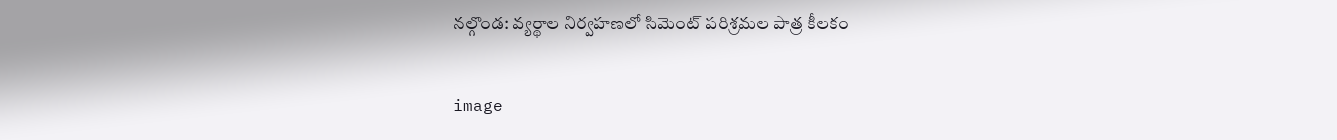నల్గొండ: వ్యర్థాల నిర్వహణలో సిమెంట్ పరిశ్రమల పాత్ర కీలకం

image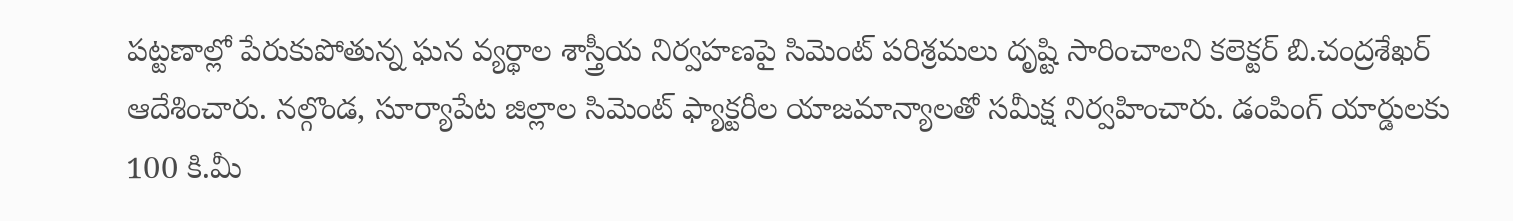పట్టణాల్లో పేరుకుపోతున్న ఘన వ్యర్థాల శాస్త్రీయ నిర్వహణపై సిమెంట్ పరిశ్రమలు దృష్టి సారించాలని కలెక్టర్ బి.చంద్రశేఖర్ ఆదేశించారు. నల్గొండ, సూర్యాపేట జిల్లాల సిమెంట్ ఫ్యాక్టరీల యాజమాన్యాలతో సమీక్ష నిర్వహించారు. డంపింగ్ యార్డులకు 100 కి.మీ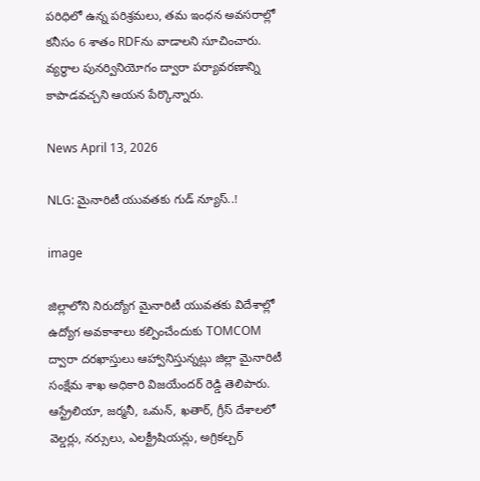పరిధిలో ఉన్న పరిశ్రమలు, తమ ఇంధన అవసరాల్లో కనీసం 6 శాతం RDFను వాడాలని సూచించారు. వ్యర్థాల పునర్వినియోగం ద్వారా పర్యావరణాన్ని కాపాడవచ్చని ఆయన పేర్కొన్నారు.

News April 13, 2026

NLG: మైనారిటీ యువతకు గుడ్ న్యూస్..!

image

జిల్లాలోని నిరుద్యోగ మైనారిటీ యువతకు విదేశాల్లో ఉద్యోగ అవకాశాలు కల్పించేందుకు TOMCOM ద్వారా దరఖాస్తులు ఆహ్వానిస్తున్నట్లు జిల్లా మైనారిటీ సంక్షేమ శాఖ అధికారి విజయేందర్ రెడ్డి తెలిపారు. ఆస్ట్రేలియా, జర్మనీ, ఒమన్, ఖతార్, గ్రీస్ దేశాలలో వెల్డర్లు, నర్సులు, ఎలక్ట్రీషియన్లు, అగ్రికల్చర్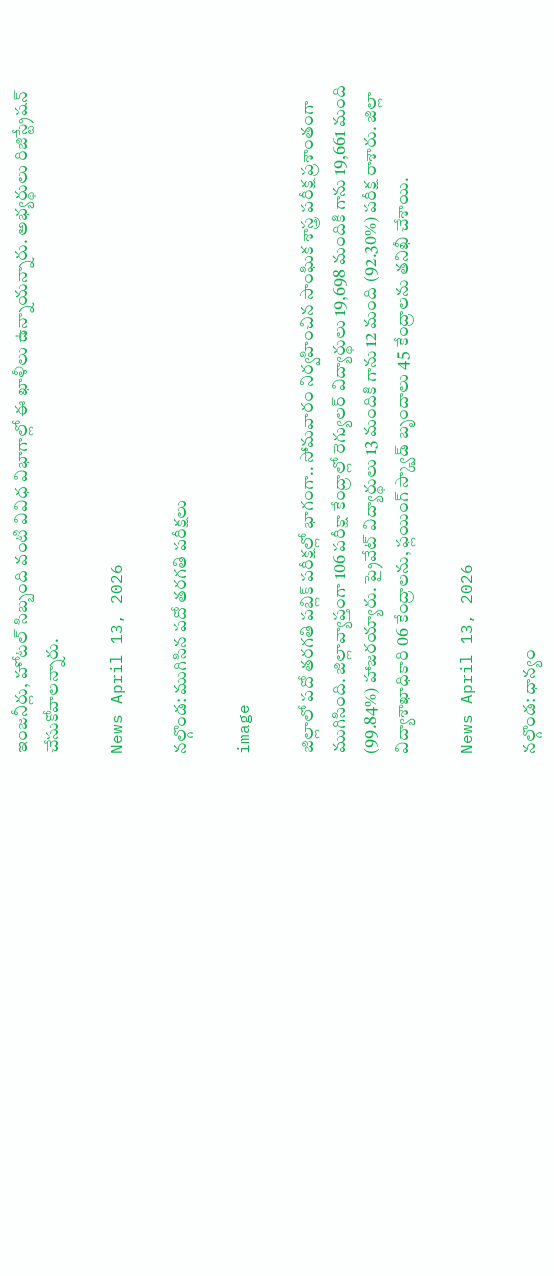ఇంజనీర్లు, హోటల్ సిబ్బంది వంటి వివిధ విభాగాల్లో ఈ ఖాళీలు ఉన్నాయన్నారు. అభ్యర్థులు రిజిస్ట్రేషన్ చేసుకోవాలన్నారు.

News April 13, 2026

నల్గొండ: ముగిసిన పదో తరగతి పరీక్షలు

image

జిల్లాలో పదో తరగతి పబ్లిక్ పరీక్షల్లో భాగంగా.. సోమవారం నిర్వహించిన సాంఘిక శాస్త్ర పరీక్ష ప్రశాంతంగా ముగిసింది. జిల్లావ్యాప్తంగా 106 పరీక్షా కేంద్రాల్లో రెగ్యులర్ విద్యార్థులు 19,698 మందికి గాను 19,661 మంది (99.84%) హాజరయ్యారు. ప్రైవేట్ విద్యార్థులు 13 మందికి గాను 12 మంది (92.30%) పరీక్ష రాశారు. జిల్లా విద్యాశాఖాధికారి 06 కేంద్రాలను, ఫ్లయింగ్ స్క్వాడ్ బృందాలు 45 కేంద్రాలను తనిఖీ చేశాయి.

News April 13, 2026

నల్గొండ: ధాన్యం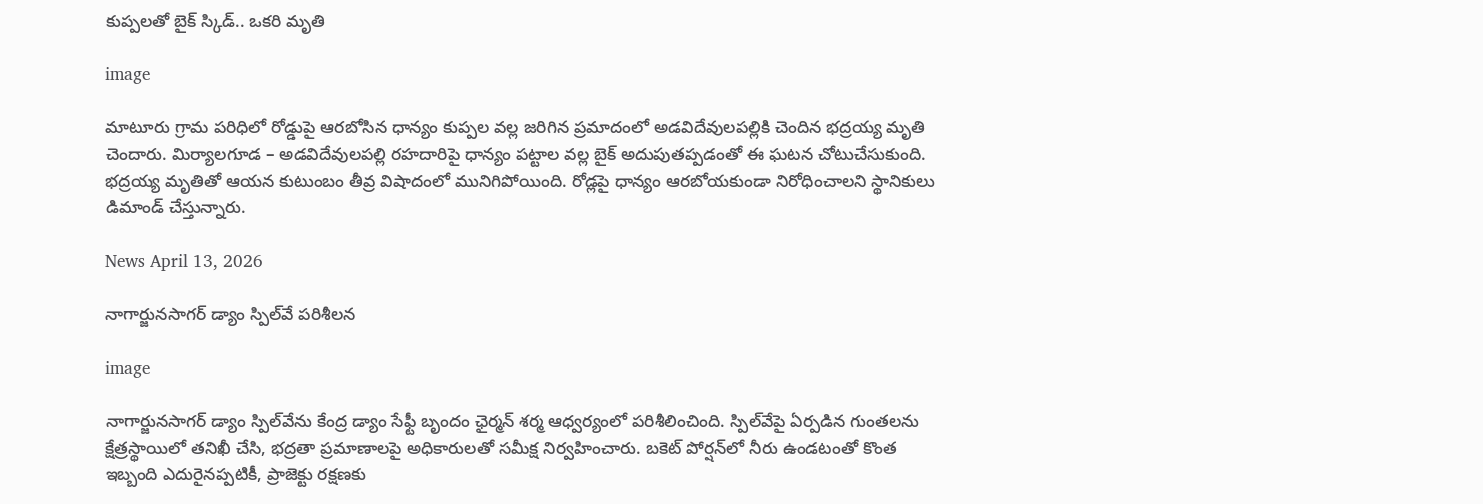కుప్పలతో బైక్ స్కిడ్.. ఒకరి మృతి

image

మాటూరు గ్రామ పరిధిలో రోడ్డుపై ఆరబోసిన ధాన్యం కుప్పల వల్ల జరిగిన ప్రమాదంలో అడవిదేవులపల్లికి చెందిన భద్రయ్య మృతి చెందారు. మిర్యాలగూడ – అడవిదేవులపల్లి రహదారిపై ధాన్యం పట్టాల వల్ల బైక్ అదుపుతప్పడంతో ఈ ఘటన చోటుచేసుకుంది. భద్రయ్య మృతితో ఆయన కుటుంబం తీవ్ర విషాదంలో మునిగిపోయింది. రోడ్లపై ధాన్యం ఆరబోయకుండా నిరోధించాలని స్థానికులు డిమాండ్ చేస్తున్నారు.

News April 13, 2026

నాగార్జునసాగర్ డ్యాం స్పిల్‌వే పరిశీలన

image

నాగార్జునసాగర్ డ్యాం స్పిల్‌వేను కేంద్ర డ్యాం సేఫ్టీ బృందం ఛైర్మన్ శర్మ ఆధ్వర్యంలో పరిశీలించింది. స్పిల్‌వేపై ఏర్పడిన గుంతలను క్షేత్రస్థాయిలో తనిఖీ చేసి, భద్రతా ప్రమాణాలపై అధికారులతో సమీక్ష నిర్వహించారు. బకెట్ పోర్షన్‌లో నీరు ఉండటంతో కొంత ఇబ్బంది ఎదురైనప్పటికీ, ప్రాజెక్టు రక్షణకు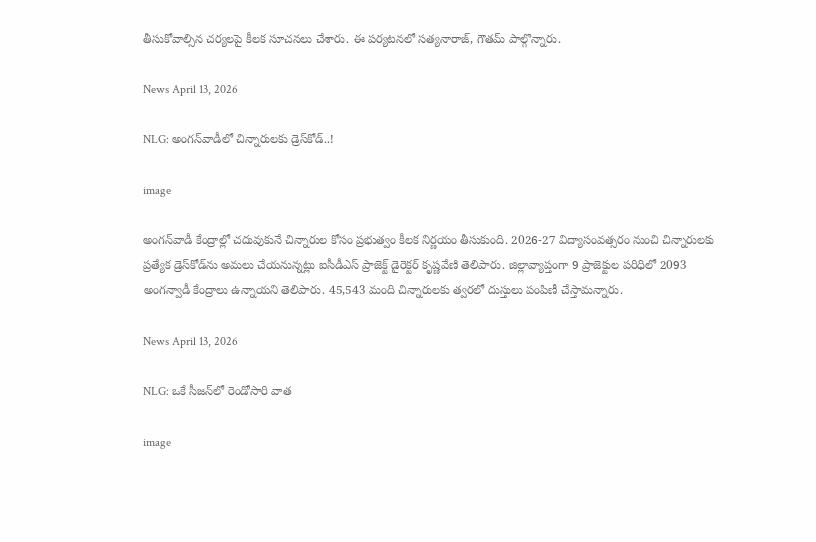తీసుకోవాల్సిన చర్యలపై కీలక సూచనలు చేశారు. ఈ పర్యటనలో సత్యనారాజ్, గౌతమ్ పాల్గొన్నారు.

News April 13, 2026

NLG: అంగన్‌వాడీలో చిన్నారులకు డ్రెస్‌కోడ్..!

image

అంగన్‌వాడీ కేంద్రాల్లో చదువుకునే చిన్నారుల కోసం ప్రభుత్వం కీలక నిర్ణయం తీసుకుంది. 2026-27 విద్యాసంవత్సరం నుంచి చిన్నారులకు ప్రత్యేక డ్రెస్‌కోడ్‌ను అమలు చేయనున్నట్లు ఐసీడీఎస్ ప్రాజెక్ట్ డైరెక్టర్ కృష్ణవేణి తెలిపారు. జిల్లావ్యాప్తంగా 9 ప్రాజెక్టుల పరిధిలో 2093 అంగన్వాడీ కేంద్రాలు ఉన్నాయని తెలిపారు. 45,543 మంది చిన్నారులకు త్వరలో దుస్తులు పంపిణీ చేస్తామన్నారు.

News April 13, 2026

NLG: ఒకే సీజన్‌లో రెండోసారి వాత

image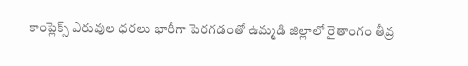కాంప్లెక్స్ ఎరువుల ధరలు భారీగా పెరగడంతో ఉమ్మడి జిల్లాలో రైతాంగం తీవ్ర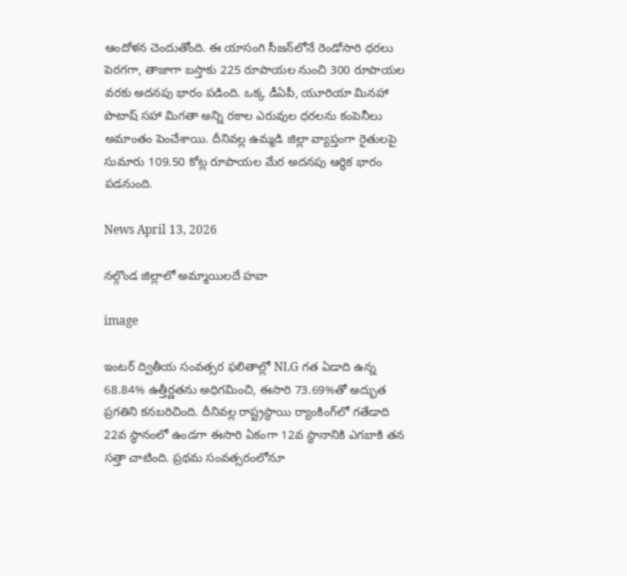ఆందోళన చెందుతోంది. ఈ యాసంగి సీజన్‌లోనే రెండోసారి ధరలు పెరగగా, తాజాగా బస్తాకు 225 రూపాయల నుంచి 300 రూపాయల వరకు అదనపు భారం పడింది. ఒక్క డీఏపీ, యూరియా మినహా పొటాష్ సహా మిగతా అన్ని రకాల ఎరువుల ధరలను కంపెనీలు అమాంతం పెంచేశాయి. దీనివల్ల ఉమ్మడి జిల్లా వ్యాప్తంగా రైతులపై సుమారు 109.50 కోట్ల రూపాయల మేర అదనపు ఆర్థిక భారం పడనుంది.

News April 13, 2026

నల్గొండ జిల్లాలో అమ్మాయిలదే హవా

image

ఇంటర్ ద్వితీయ సంవత్సర ఫలితాల్లో NLG గత ఏడాది ఉన్న 68.84% ఉత్తీర్ణతను అధిగమించి, ఈసారి 73.69%తో అద్భుత ప్రగతిని కనబరిచింది. దీనివల్ల రాష్ట్రస్థాయి ర్యాంకింగ్‌లో గతేడాది 22వ స్థానంలో ఉండగా ఈసారి ఏకంగా 12వ స్థానానికి ఎగబాకి తన సత్తా చాటింది. ప్రథమ సంవత్సరంలోనూ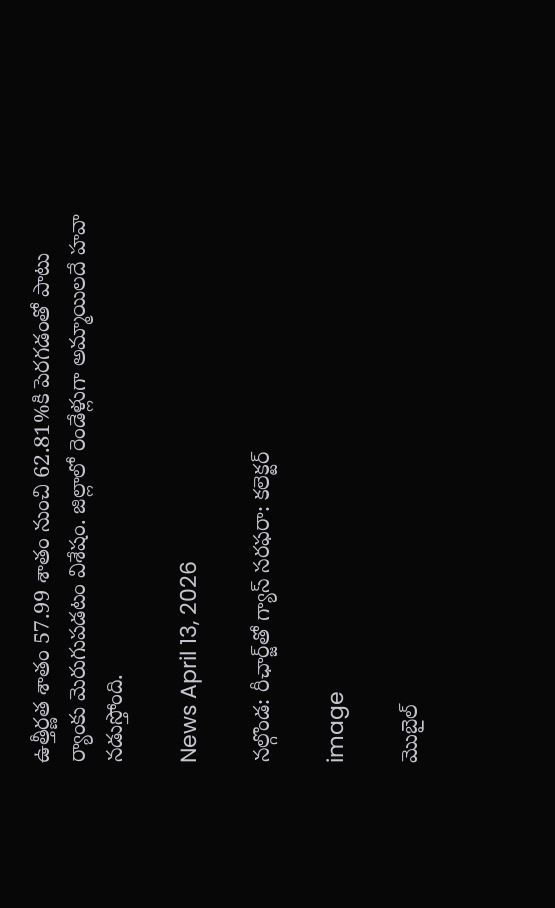ఉత్తీర్ణత శాతం 57.99 శాతం నుంచి 62.81%కి పెరగడంతో పాటు ర్యాంకు మెరుగుపడటం విశేషం. జిల్లాలో రెండేళ్లుగా అమ్మాయిలదే హవా నడుస్తోంది.

News April 13, 2026

నల్గొండ: రీఛార్జ్‌తో గ్యాస్ సరఫరా: కలెక్టర్

image

మొబైల్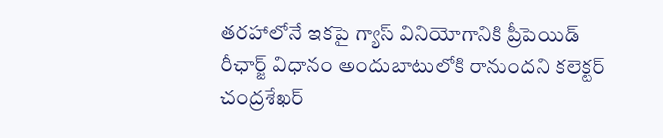తరహాలోనే ఇకపై గ్యాస్ వినియోగానికి ప్రీపెయిడ్ రీఛార్జ్ విధానం అందుబాటులోకి రానుందని కలెక్టర్ చంద్రశేఖర్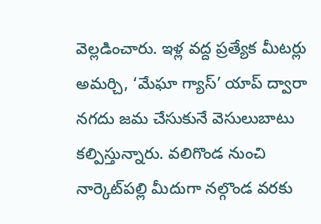వెల్లడించారు. ఇళ్ల వద్ద ప్రత్యేక మీటర్లు అమర్చి, ‘మేఘా గ్యాస్’ యాప్ ద్వారా నగదు జమ చేసుకునే వెసులుబాటు కల్పిస్తున్నారు. వలిగొండ నుంచి నార్కెట్‌పల్లి మీదుగా నల్గొండ వరకు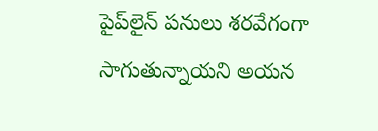పైప్‌లైన్ పనులు శరవేగంగా సాగుతున్నాయని అయన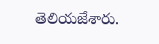తెలియజేశారు.